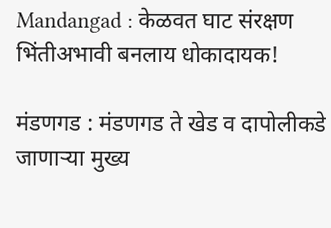Mandangad : केळवत घाट संरक्षण भिंतीअभावी बनलाय धोकादायक!

मंडणगड : मंडणगड ते खेड व दापोलीकडे जाणाऱ्या मुख्य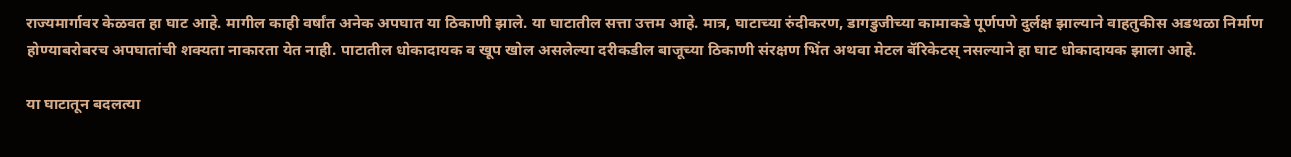राज्यमार्गावर केळवत हा घाट आहे. मागील काही वर्षांत अनेक अपघात या ठिकाणी झाले. या घाटातील सत्ता उत्तम आहे. मात्र, घाटाच्या रुंदीकरण, डागडुजीच्या कामाकडे पूर्णपणे दुर्लक्ष झाल्याने वाहतुकीस अडथळा निर्माण होण्याबरोबरच अपघातांची शक्यता नाकारता येत नाही. पाटातील धोकादायक व खूप खोल असलेल्या दरीकडील बाजूच्या ठिकाणी संरक्षण भिंत अथवा मेटल बॅरिकेटस् नसल्याने हा घाट धोकादायक झाला आहे.

या घाटातून बदलत्या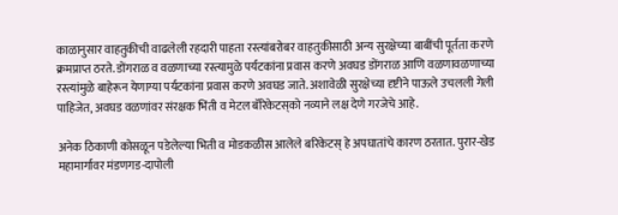काळानुसार वाहतुकीची वाढलेली रहदारी पाहता रस्त्यांबरोबर वाहतुकीसाठी अन्य सुरक्षेच्या बाबींची पूर्तता करणे क्रमप्राप्त ठरते. डोंगराळ व वळणाच्या रस्त्यामुळे पर्यटकांना प्रवास करणे अवघड डोंगराळ आणि वळणावळणाच्या रस्त्यांमुळे बाहेरून येणाग्या पर्यटकांना प्रवास करणे अवघड जाते. अशावेळी सुरक्षेच्या दृष्टीने पाऊले उचलली गेली पाहिजेत, अवघड वळणांवर संरक्षक भिंती व मेटल बॅरिकेटस्‌को नव्याने लक्ष देणे गरजेचे आहे.

अनेक ठिकाणी कोसळून पडेलेल्या भिती व मोडकळीस आलेले बरिकेटस् हे अपघातांचे कारण ठरतात. पुरार-खेड महामार्गावर मंडणगड-दापोली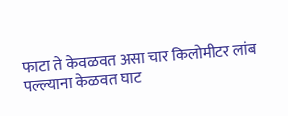फाटा ते केवळवत असा चार किलोमीटर लांब पल्ल्याना केळवत घाट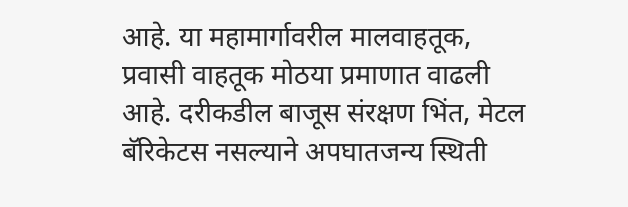आहे. या महामार्गावरील मालवाहतूक, प्रवासी वाहतूक मोठया प्रमाणात वाढली आहे. दरीकडील बाजूस संरक्षण भिंत, मेटल बॅरिकेटस नसल्याने अपघातजन्य स्थिती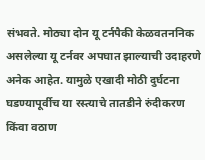संभवते. मोठ्या दोन यू टर्नपैकी केळवतननिक असलेल्या यू टर्नवर अपघात झाल्याची उदाहरणे अनेक आहेत. यामुळे एखादी मोठी दुर्घटना घडण्यापूर्वीच या रस्त्याचे तातडीने रुंदीकरण किंवा वठाण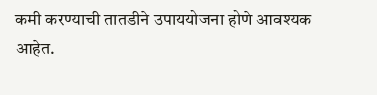कमी करण्याची तातडीने उपाययोजना होणे आवश्यक आहेत.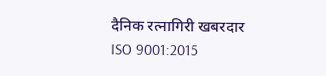दैनिक रत्नागिरी खबरदार
ISO 9001:2015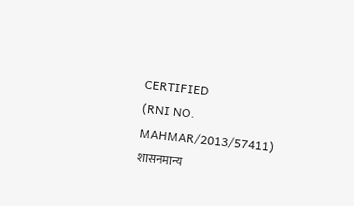CERTIFIED
(RNI NO. MAHMAR/2013/57411)
शासनमान्य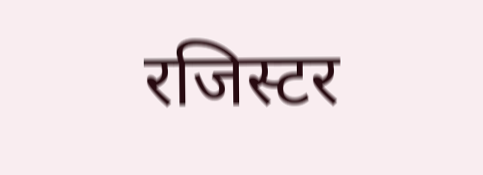रजिस्टर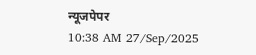न्यूजपेपर
10:38 AM 27/Sep/2025